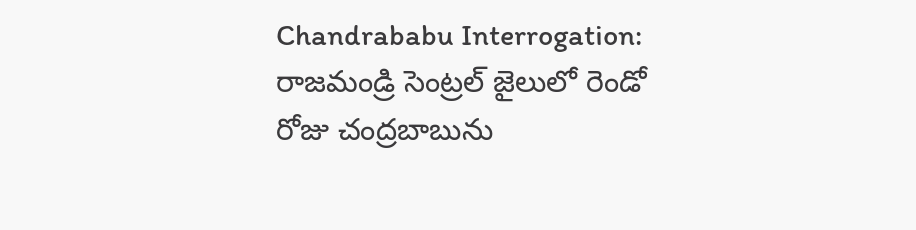Chandrababu Interrogation: రాజమండ్రి సెంట్రల్ జైలులో రెండో రోజు చంద్రబాబును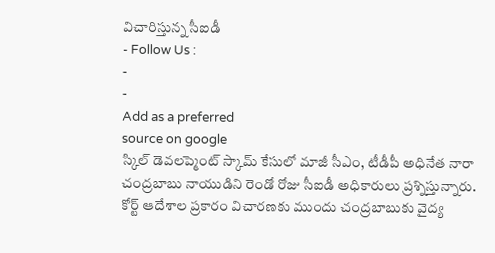విచారిస్తున్న సీఐడీ
- Follow Us :
-
-
Add as a preferred
source on google
స్కిల్ డెవలప్మెంట్ స్కామ్ కేసులో మాజీ సీఎం, టీడీపీ అధినేత నారా చంద్రబాబు నాయుడిని రెండో రోజు సీఐడీ అధికారులు ప్రశ్నిస్తున్నారు. కోర్ట్ ఆదేశాల ప్రకారం విచారణకు ముందు చంద్రబాబుకు వైద్య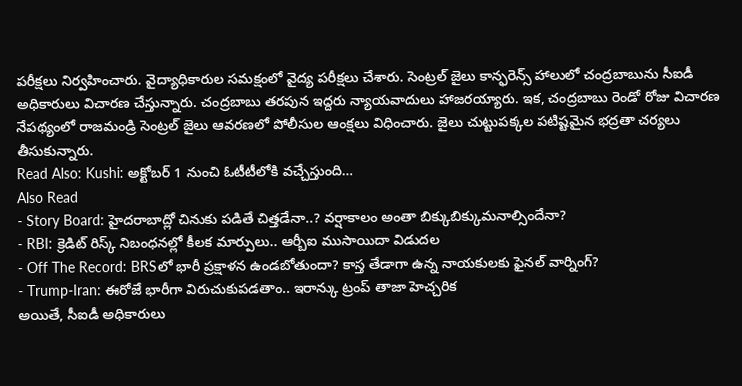పరీక్షలు నిర్వహించారు. వైద్యాధికారుల సమక్షంలో వైద్య పరీక్షలు చేశారు. సెంట్రల్ జైలు కాన్ఫరెన్స్ హాలులో చంద్రబాబును సీఐడీ అధికారులు విచారణ చేస్తున్నారు. చంద్రబాబు తరపున ఇద్దరు న్యాయవాదులు హాజరయ్యారు. ఇక, చంద్రబాబు రెండో రోజు విచారణ నేపథ్యంలో రాజమండ్రి సెంట్రల్ జైలు ఆవరణలో పోలీసుల ఆంక్షలు విధించారు. జైలు చుట్టుపక్కల పటిష్టమైన భద్రతా చర్యలు తీసుకున్నారు.
Read Also: Kushi: అక్టోబర్ 1 నుంచి ఓటీటీలోకి వచ్చేస్తుంది…
Also Read
- Story Board: హైదరాబాద్లో చినుకు పడితే చిత్తడేనా..? వర్షాకాలం అంతా బిక్కుబిక్కుమనాల్సిందేనా?
- RBI: క్రెడిట్ రిస్క్ నిబంధనల్లో కీలక మార్పులు.. ఆర్బీఐ ముసాయిదా విడుదల
- Off The Record: BRSలో భారీ ప్రక్షాళన ఉండబోతుందా? కాస్త తేడాగా ఉన్న నాయకులకు ఫైనల్ వార్నింగ్?
- Trump-Iran: ఈరోజే భారీగా విరుచుకుపడతాం.. ఇరాన్కు ట్రంప్ తాజా హెచ్చరిక
అయితే, సీఐడీ అధికారులు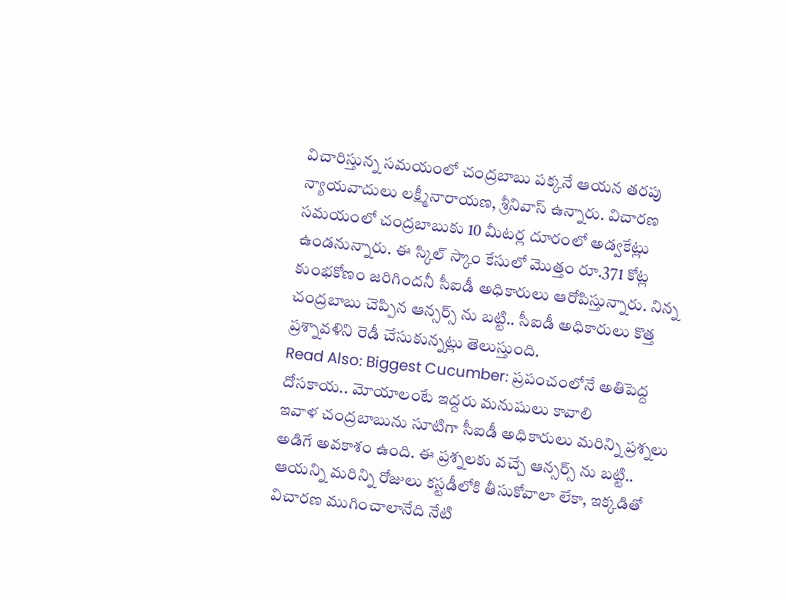విచారిస్తున్న సమయంలో చంద్రబాబు పక్కనే ఆయన తరపు న్యాయవాదులు లక్ష్మీనారాయణ, శ్రీనివాస్ ఉన్నారు. విచారణ సమయంలో చంద్రబాబుకు 10 మీటర్ల దూరంలో అడ్వకేట్లు ఉండనున్నారు. ఈ స్కిల్ స్కాం కేసులో మొత్తం రూ.371 కోట్ల కుంభకోణం జరిగిందనీ సీఐడీ అధికారులు ఆరోపిస్తున్నారు. నిన్న చంద్రబాబు చెప్పిన ఆన్సర్స్ ను బట్టి.. సీఐడీ అధికారులు కొత్త ప్రశ్నావళిని రెడీ చేసుకున్నట్లు తెలుస్తుంది.
Read Also: Biggest Cucumber: ప్రపంచంలోనే అతిపెద్ద దోసకాయ.. మోయాలంటే ఇద్దరు మనుషులు కావాలి
ఇవాళ చంద్రబాబును సూటిగా సీఐడీ అధికారులు మరిన్ని ప్రశ్నలు అడిగే అవకాశం ఉంది. ఈ ప్రశ్నలకు వచ్చే ఆన్సర్స్ ను బట్టి.. ఆయన్ని మరిన్ని రోజులు కస్టడీలోకి తీసుకోవాలా లేకా, ఇక్కడితో విచారణ ముగించాలానేది నేటి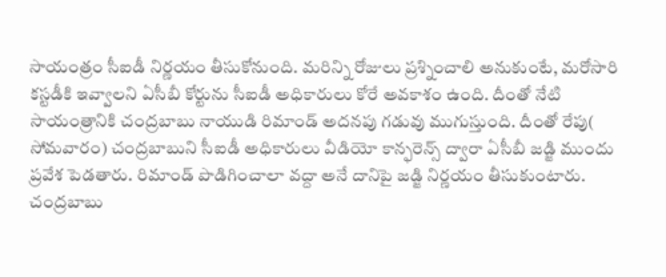సాయంత్రం సీఐడీ నిర్ణయం తీసుకోనుంది. మరిన్ని రోజులు ప్రశ్నించాలి అనుకుంటే, మరోసారి కస్టడీకి ఇవ్వాలని ఏసీబీ కోర్టును సీఐడీ అధికారులు కోరే అవకాశం ఉంది. దీంతో నేటి సాయంత్రానికి చంద్రబాబు నాయుడి రిమాండ్ అదనపు గడువు ముగుస్తుంది. దీంతో రేపు( సోమవారం) చంద్రబాబుని సీఐడీ అధికారులు వీడియో కాన్ఫరెన్స్ ద్వారా ఏసీబీ జడ్జి ముందు ప్రవేశ పెడతారు. రిమాండ్ పొడిగించాలా వద్దా అనే దానిపై జడ్జి నిర్ణయం తీసుకుంటారు. చంద్రబాబు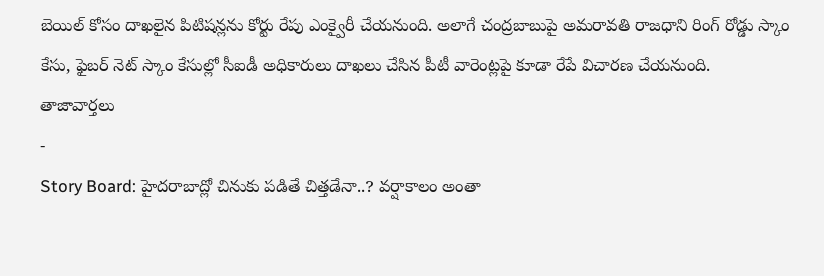బెయిల్ కోసం దాఖలైన పిటిషన్లను కోర్టు రేపు ఎంక్వైరీ చేయనుంది. అలాగే చంద్రబాబుపై అమరావతి రాజధాని రింగ్ రోడ్డు స్కాం కేసు, ఫైబర్ నెట్ స్కాం కేసుల్లో సీఐడీ అధికారులు దాఖలు చేసిన పీటీ వారెంట్లపై కూడా రేపే విచారణ చేయనుంది.
తాజావార్తలు
-
Story Board: హైదరాబాద్లో చినుకు పడితే చిత్తడేనా..? వర్షాకాలం అంతా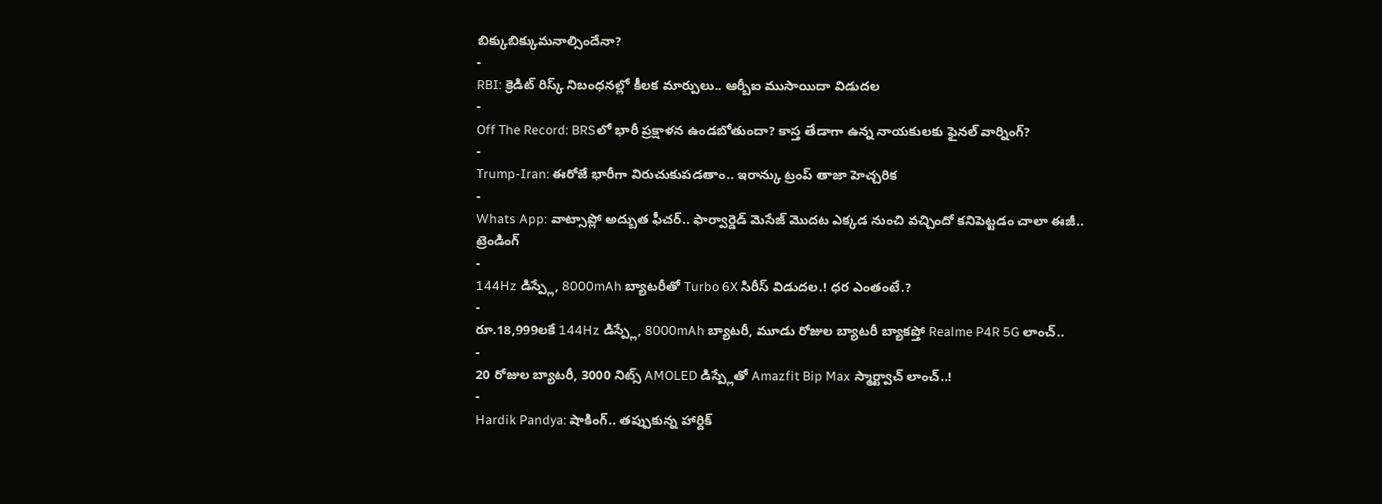బిక్కుబిక్కుమనాల్సిందేనా?
-
RBI: క్రెడిట్ రిస్క్ నిబంధనల్లో కీలక మార్పులు.. ఆర్బీఐ ముసాయిదా విడుదల
-
Off The Record: BRSలో భారీ ప్రక్షాళన ఉండబోతుందా? కాస్త తేడాగా ఉన్న నాయకులకు ఫైనల్ వార్నింగ్?
-
Trump-Iran: ఈరోజే భారీగా విరుచుకుపడతాం.. ఇరాన్కు ట్రంప్ తాజా హెచ్చరిక
-
Whats App: వాట్సాప్లో అద్బుత ఫీచర్.. ఫార్వార్డెడ్ మెసేజ్ మొదట ఎక్కడ నుంచి వచ్చిందో కనిపెట్టడం చాలా ఈజీ..
ట్రెండింగ్
-
144Hz డిస్ప్లే, 8000mAh బ్యాటరీతో Turbo 6X సిరీస్ విడుదల.! ధర ఎంతంటే.?
-
రూ.18,999లకే 144Hz డిస్ప్లే, 8000mAh బ్యాటరీ, మూడు రోజుల బ్యాటరీ బ్యాకప్తో Realme P4R 5G లాంచ్..
-
20 రోజుల బ్యాటరీ, 3000 నిట్స్ AMOLED డిస్ప్లేతో Amazfit Bip Max స్మార్ట్వాచ్ లాంచ్..!
-
Hardik Pandya: షాకింగ్.. తప్పుకున్న హార్దిక్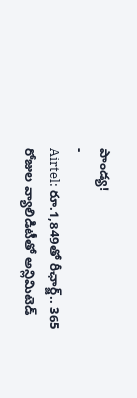పాండ్య!
-
Airtel: రూ.1,849తో రీఛార్జ్.. 365 రోజుల వ్యాలిడిటీతో అన్లిమిటెడ్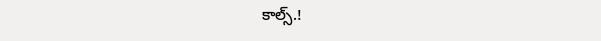కాల్స్.!